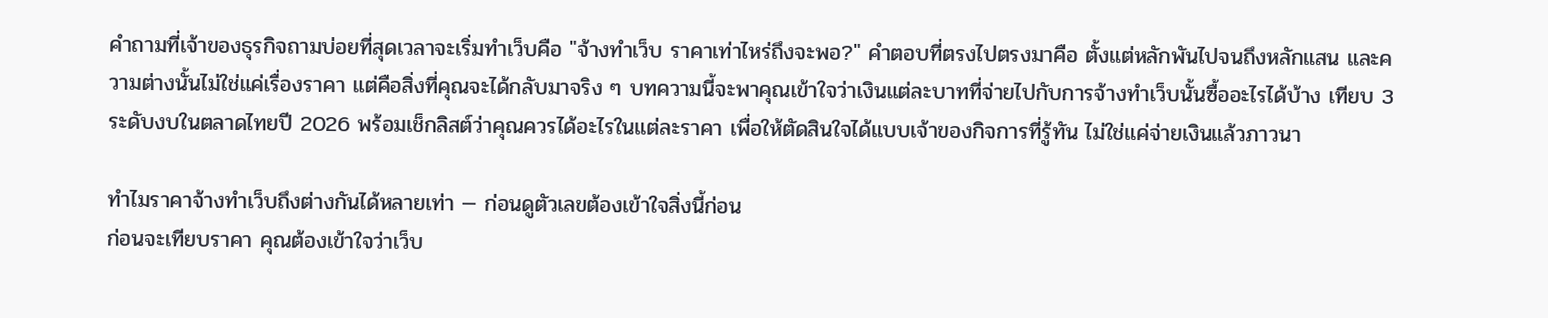คำถามที่เจ้าของธุรกิจถามบ่อยที่สุดเวลาจะเริ่มทำเว็บคือ "จ้างทำเว็บ ราคาเท่าไหร่ถึงจะพอ?" คำตอบที่ตรงไปตรงมาคือ ตั้งแต่หลักพันไปจนถึงหลักแสน และความต่างนั้นไม่ใช่แค่เรื่องราคา แต่คือสิ่งที่คุณจะได้กลับมาจริง ๆ บทความนี้จะพาคุณเข้าใจว่าเงินแต่ละบาทที่จ่ายไปกับการจ้างทำเว็บนั้นซื้ออะไรได้บ้าง เทียบ 3 ระดับงบในตลาดไทยปี 2026 พร้อมเช็กลิสต์ว่าคุณควรได้อะไรในแต่ละราคา เพื่อให้ตัดสินใจได้แบบเจ้าของกิจการที่รู้ทัน ไม่ใช่แค่จ่ายเงินแล้วภาวนา

ทำไมราคาจ้างทำเว็บถึงต่างกันได้หลายเท่า — ก่อนดูตัวเลขต้องเข้าใจสิ่งนี้ก่อน
ก่อนจะเทียบราคา คุณต้องเข้าใจว่าเว็บ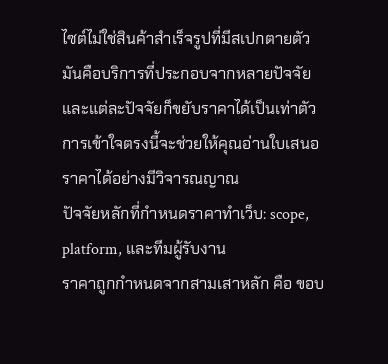ไซต์ไม่ใช่สินค้าสำเร็จรูปที่มีสเปกตายตัว มันคือบริการที่ประกอบจากหลายปัจจัย และแต่ละปัจจัยก็ขยับราคาได้เป็นเท่าตัว การเข้าใจตรงนี้จะช่วยให้คุณอ่านใบเสนอราคาได้อย่างมีวิจารณญาณ
ปัจจัยหลักที่กำหนดราคาทำเว็บ: scope, platform, และทีมผู้รับงาน
ราคาถูกกำหนดจากสามเสาหลัก คือ ขอบ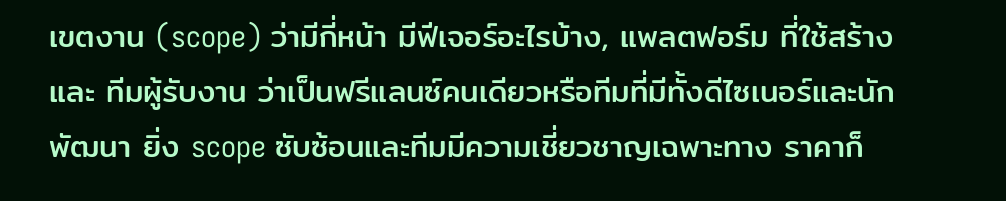เขตงาน (scope) ว่ามีกี่หน้า มีฟีเจอร์อะไรบ้าง, แพลตฟอร์ม ที่ใช้สร้าง และ ทีมผู้รับงาน ว่าเป็นฟรีแลนซ์คนเดียวหรือทีมที่มีทั้งดีไซเนอร์และนักพัฒนา ยิ่ง scope ซับซ้อนและทีมมีความเชี่ยวชาญเฉพาะทาง ราคาก็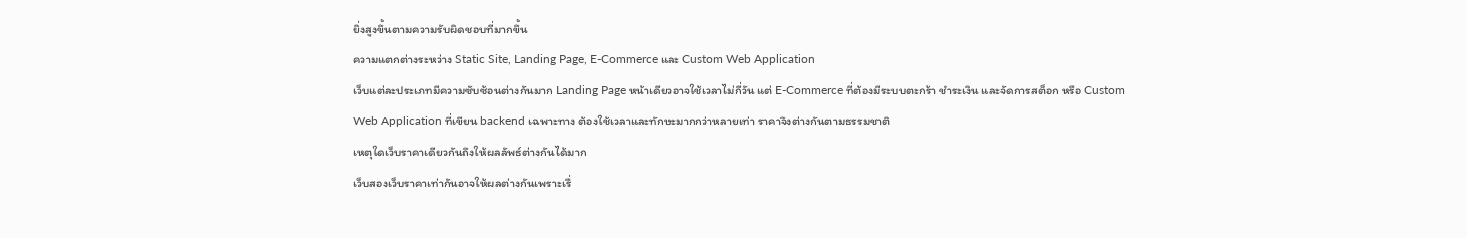ยิ่งสูงขึ้นตามความรับผิดชอบที่มากขึ้น
ความแตกต่างระหว่าง Static Site, Landing Page, E-Commerce และ Custom Web Application
เว็บแต่ละประเภทมีความซับซ้อนต่างกันมาก Landing Page หน้าเดียวอาจใช้เวลาไม่กี่วัน แต่ E-Commerce ที่ต้องมีระบบตะกร้า ชำระเงิน และจัดการสต็อก หรือ Custom Web Application ที่เขียน backend เฉพาะทาง ต้องใช้เวลาและทักษะมากกว่าหลายเท่า ราคาจึงต่างกันตามธรรมชาติ
เหตุใดเว็บราคาเดียวกันถึงให้ผลลัพธ์ต่างกันได้มาก
เว็บสองเว็บราคาเท่ากันอาจให้ผลต่างกันเพราะเรื่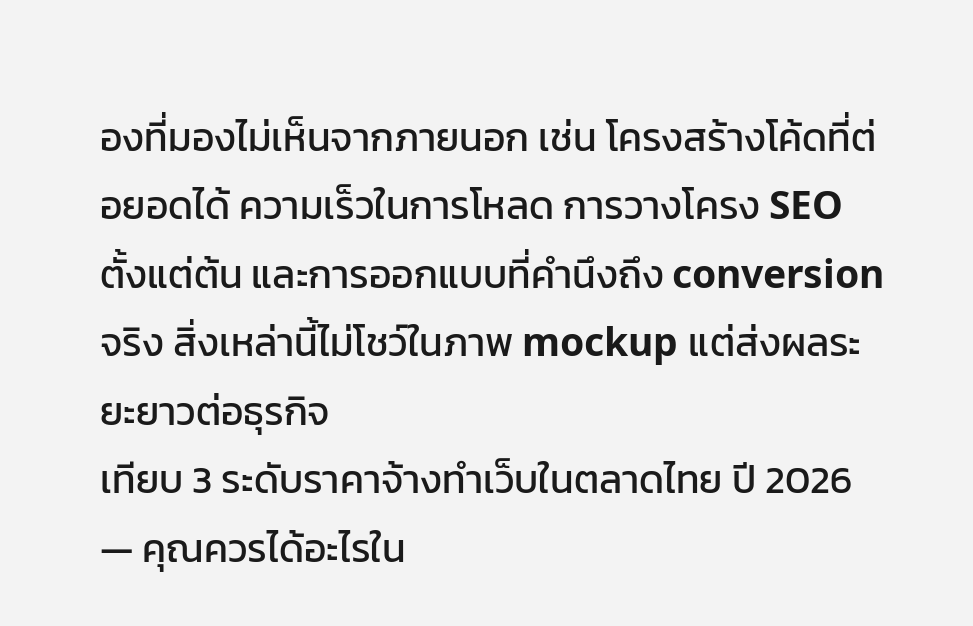องที่มองไม่เห็นจากภายนอก เช่น โครงสร้างโค้ดที่ต่อยอดได้ ความเร็วในการโหลด การวางโครง SEO ตั้งแต่ต้น และการออกแบบที่คำนึงถึง conversion จริง สิ่งเหล่านี้ไม่โชว์ในภาพ mockup แต่ส่งผลระยะยาวต่อธุรกิจ
เทียบ 3 ระดับราคาจ้างทำเว็บในตลาดไทย ปี 2026 — คุณควรได้อะไรใน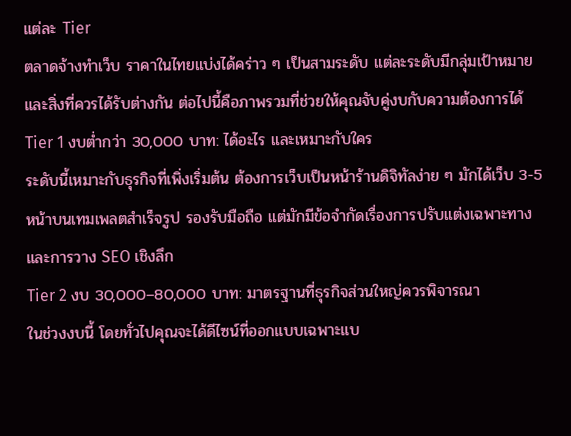แต่ละ Tier
ตลาดจ้างทำเว็บ ราคาในไทยแบ่งได้คร่าว ๆ เป็นสามระดับ แต่ละระดับมีกลุ่มเป้าหมายและสิ่งที่ควรได้รับต่างกัน ต่อไปนี้คือภาพรวมที่ช่วยให้คุณจับคู่งบกับความต้องการได้
Tier 1 งบต่ำกว่า 30,000 บาท: ได้อะไร และเหมาะกับใคร
ระดับนี้เหมาะกับธุรกิจที่เพิ่งเริ่มต้น ต้องการเว็บเป็นหน้าร้านดิจิทัลง่าย ๆ มักได้เว็บ 3-5 หน้าบนเทมเพลตสำเร็จรูป รองรับมือถือ แต่มักมีข้อจำกัดเรื่องการปรับแต่งเฉพาะทางและการวาง SEO เชิงลึก
Tier 2 งบ 30,000–80,000 บาท: มาตรฐานที่ธุรกิจส่วนใหญ่ควรพิจารณา
ในช่วงงบนี้ โดยทั่วไปคุณจะได้ดีไซน์ที่ออกแบบเฉพาะแบ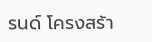รนด์ โครงสร้า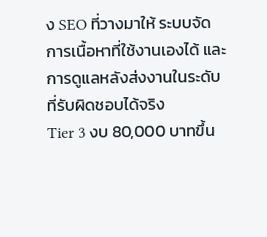ง SEO ที่วางมาให้ ระบบจัดการเนื้อหาที่ใช้งานเองได้ และการดูแลหลังส่งงานในระดับที่รับผิดชอบได้จริง
Tier 3 งบ 80,000 บาทขึ้น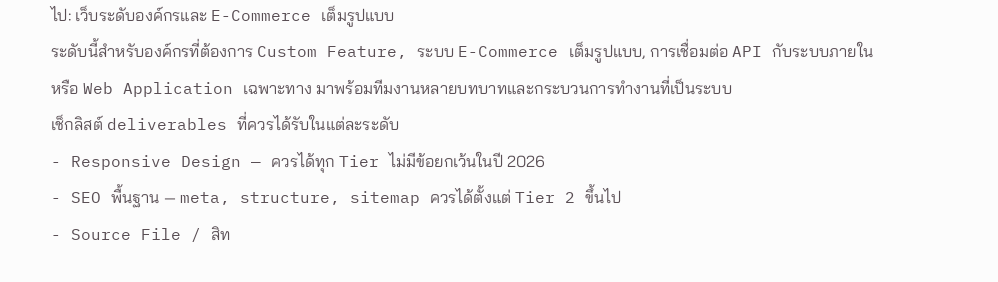ไป: เว็บระดับองค์กรและ E-Commerce เต็มรูปแบบ
ระดับนี้สำหรับองค์กรที่ต้องการ Custom Feature, ระบบ E-Commerce เต็มรูปแบบ, การเชื่อมต่อ API กับระบบภายใน หรือ Web Application เฉพาะทาง มาพร้อมทีมงานหลายบทบาทและกระบวนการทำงานที่เป็นระบบ
เช็กลิสต์ deliverables ที่ควรได้รับในแต่ละระดับ
- Responsive Design — ควรได้ทุก Tier ไม่มีข้อยกเว้นในปี 2026
- SEO พื้นฐาน — meta, structure, sitemap ควรได้ตั้งแต่ Tier 2 ขึ้นไป
- Source File / สิท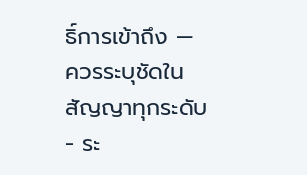ธิ์การเข้าถึง — ควรระบุชัดในสัญญาทุกระดับ
- ระ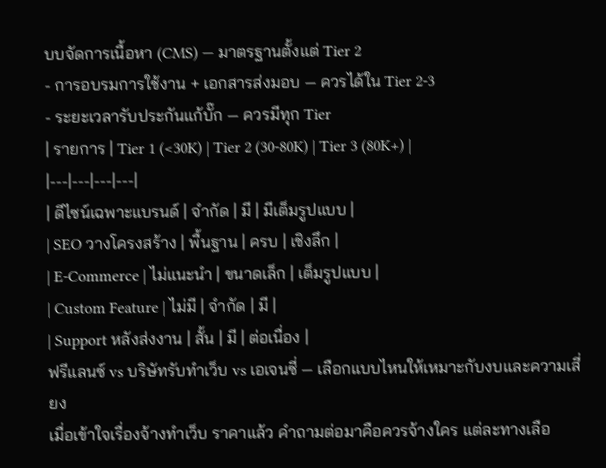บบจัดการเนื้อหา (CMS) — มาตรฐานตั้งแต่ Tier 2
- การอบรมการใช้งาน + เอกสารส่งมอบ — ควรได้ใน Tier 2-3
- ระยะเวลารับประกันแก้บั๊ก — ควรมีทุก Tier
| รายการ | Tier 1 (<30K) | Tier 2 (30-80K) | Tier 3 (80K+) |
|---|---|---|---|
| ดีไซน์เฉพาะแบรนด์ | จำกัด | มี | มีเต็มรูปแบบ |
| SEO วางโครงสร้าง | พื้นฐาน | ครบ | เชิงลึก |
| E-Commerce | ไม่แนะนำ | ขนาดเล็ก | เต็มรูปแบบ |
| Custom Feature | ไม่มี | จำกัด | มี |
| Support หลังส่งงาน | สั้น | มี | ต่อเนื่อง |
ฟรีแลนซ์ vs บริษัทรับทำเว็บ vs เอเจนซี่ — เลือกแบบไหนให้เหมาะกับงบและความเสี่ยง
เมื่อเข้าใจเรื่องจ้างทำเว็บ ราคาแล้ว คำถามต่อมาคือควรจ้างใคร แต่ละทางเลือ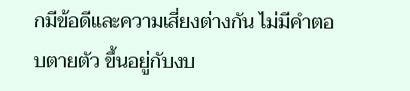กมีข้อดีและความเสี่ยงต่างกัน ไม่มีคำตอบตายตัว ขึ้นอยู่กับงบ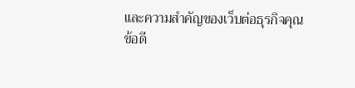และความสำคัญของเว็บต่อธุรกิจคุณ
ข้อดี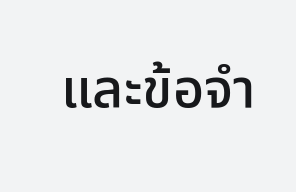และข้อจำ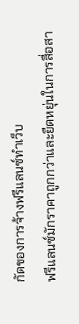กัดของการจ้างฟรีแลนซ์ทำเว็บ
ฟรีแลนซ์มักราคาถูกกว่าและยืดหยุ่นในการสื่อสา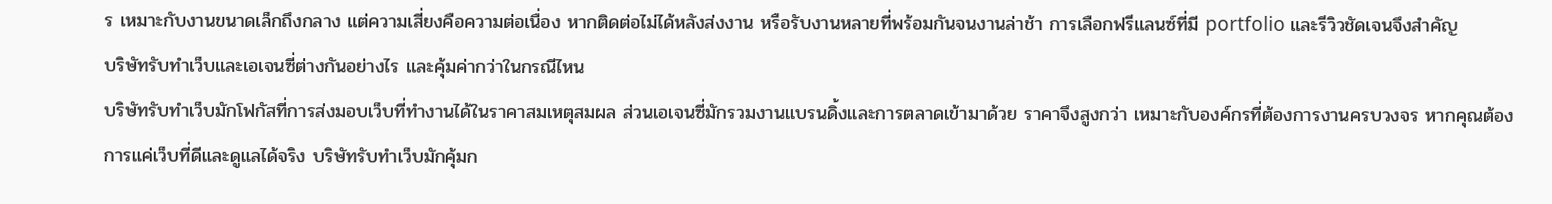ร เหมาะกับงานขนาดเล็กถึงกลาง แต่ความเสี่ยงคือความต่อเนื่อง หากติดต่อไม่ได้หลังส่งงาน หรือรับงานหลายที่พร้อมกันจนงานล่าช้า การเลือกฟรีแลนซ์ที่มี portfolio และรีวิวชัดเจนจึงสำคัญ
บริษัทรับทำเว็บและเอเจนซี่ต่างกันอย่างไร และคุ้มค่ากว่าในกรณีไหน
บริษัทรับทำเว็บมักโฟกัสที่การส่งมอบเว็บที่ทำงานได้ในราคาสมเหตุสมผล ส่วนเอเจนซี่มักรวมงานแบรนดิ้งและการตลาดเข้ามาด้วย ราคาจึงสูงกว่า เหมาะกับองค์กรที่ต้องการงานครบวงจร หากคุณต้องการแค่เว็บที่ดีและดูแลได้จริง บริษัทรับทำเว็บมักคุ้มก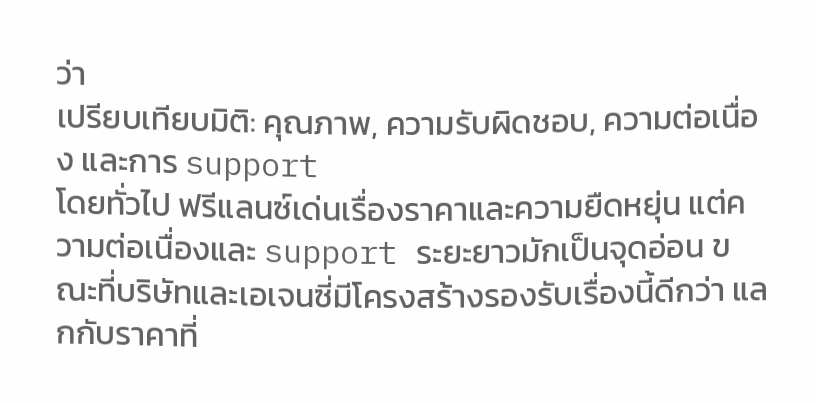ว่า
เปรียบเทียบมิติ: คุณภาพ, ความรับผิดชอบ, ความต่อเนื่อง และการ support
โดยทั่วไป ฟรีแลนซ์เด่นเรื่องราคาและความยืดหยุ่น แต่ความต่อเนื่องและ support ระยะยาวมักเป็นจุดอ่อน ขณะที่บริษัทและเอเจนซี่มีโครงสร้างรองรับเรื่องนี้ดีกว่า แลกกับราคาที่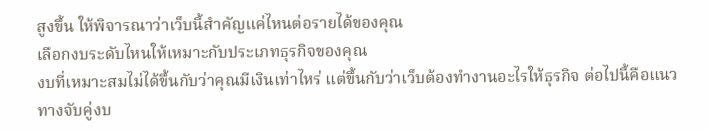สูงขึ้น ให้พิจารณาว่าเว็บนี้สำคัญแค่ไหนต่อรายได้ของคุณ
เลือกงบระดับไหนให้เหมาะกับประเภทธุรกิจของคุณ
งบที่เหมาะสมไม่ได้ขึ้นกับว่าคุณมีเงินเท่าไหร่ แต่ขึ้นกับว่าเว็บต้องทำงานอะไรให้ธุรกิจ ต่อไปนี้คือแนวทางจับคู่งบ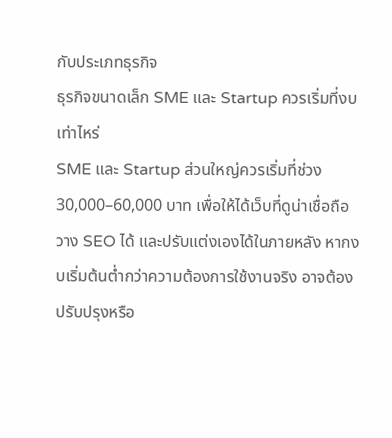กับประเภทธุรกิจ
ธุรกิจขนาดเล็ก SME และ Startup ควรเริ่มที่งบเท่าไหร่
SME และ Startup ส่วนใหญ่ควรเริ่มที่ช่วง 30,000–60,000 บาท เพื่อให้ได้เว็บที่ดูน่าเชื่อถือ วาง SEO ได้ และปรับแต่งเองได้ในภายหลัง หากงบเริ่มต้นต่ำกว่าความต้องการใช้งานจริง อาจต้องปรับปรุงหรือ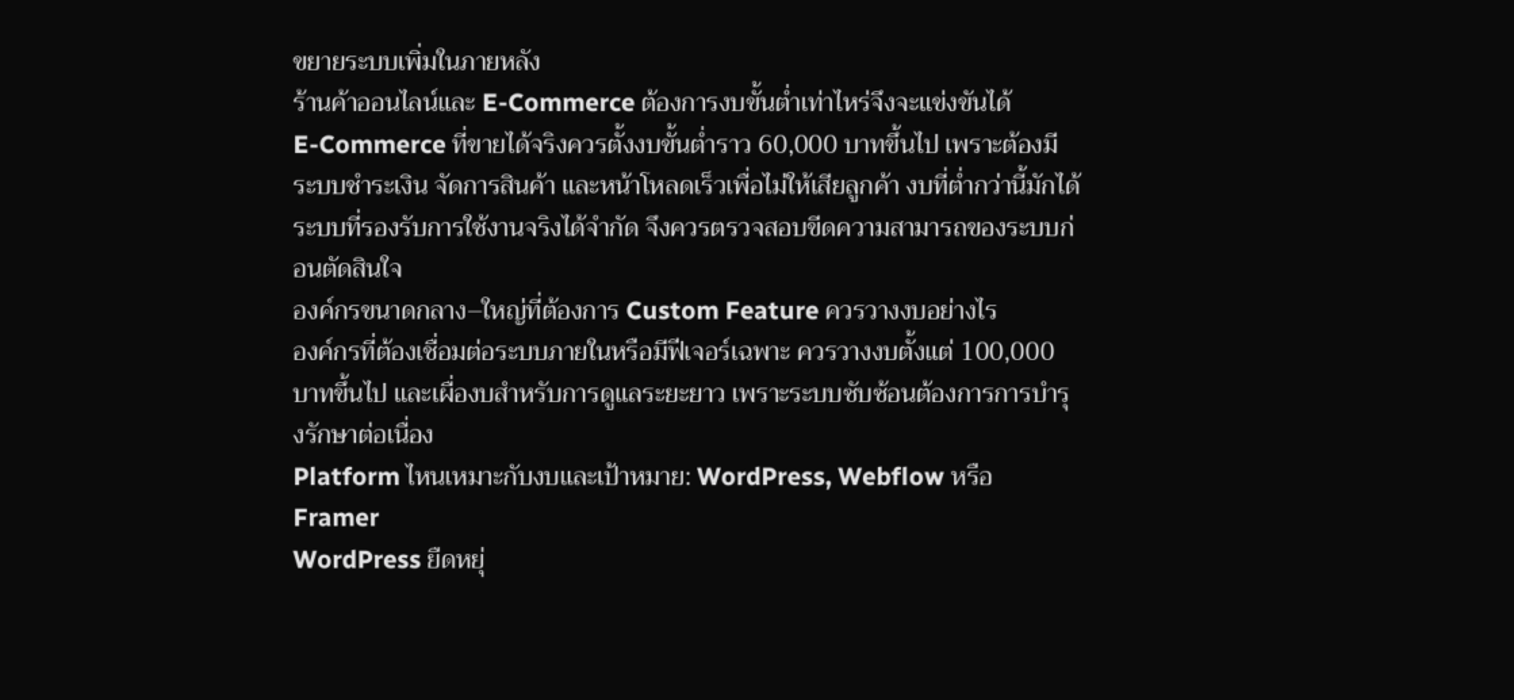ขยายระบบเพิ่มในภายหลัง
ร้านค้าออนไลน์และ E-Commerce ต้องการงบขั้นต่ำเท่าไหร่จึงจะแข่งขันได้
E-Commerce ที่ขายได้จริงควรตั้งงบขั้นต่ำราว 60,000 บาทขึ้นไป เพราะต้องมีระบบชำระเงิน จัดการสินค้า และหน้าโหลดเร็วเพื่อไม่ให้เสียลูกค้า งบที่ต่ำกว่านี้มักได้ระบบที่รองรับการใช้งานจริงได้จำกัด จึงควรตรวจสอบขีดความสามารถของระบบก่อนตัดสินใจ
องค์กรขนาดกลาง–ใหญ่ที่ต้องการ Custom Feature ควรวางงบอย่างไร
องค์กรที่ต้องเชื่อมต่อระบบภายในหรือมีฟีเจอร์เฉพาะ ควรวางงบตั้งแต่ 100,000 บาทขึ้นไป และเผื่องบสำหรับการดูแลระยะยาว เพราะระบบซับซ้อนต้องการการบำรุงรักษาต่อเนื่อง
Platform ไหนเหมาะกับงบและเป้าหมาย: WordPress, Webflow หรือ Framer
WordPress ยืดหยุ่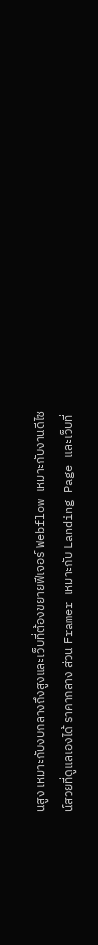นสูง เหมาะกับงบกลางถึงสูงและเว็บที่ต้องขยายฟีเจอร์ Webflow เหมาะกับงานดีไซน์สวยที่ดูแลเองได้ ราคากลาง ส่วน Framer เหมาะกับ Landing Page และเว็บที่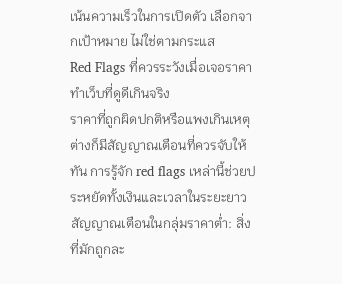เน้นความเร็วในการเปิดตัว เลือกจากเป้าหมาย ไม่ใช่ตามกระแส
Red Flags ที่ควรระวังเมื่อเจอราคาทำเว็บที่ดูดีเกินจริง
ราคาที่ถูกผิดปกติหรือแพงเกินเหตุต่างก็มีสัญญาณเตือนที่ควรจับให้ทัน การรู้จัก red flags เหล่านี้ช่วยประหยัดทั้งเงินและเวลาในระยะยาว
สัญญาณเตือนในกลุ่มราคาต่ำ: สิ่งที่มักถูกละ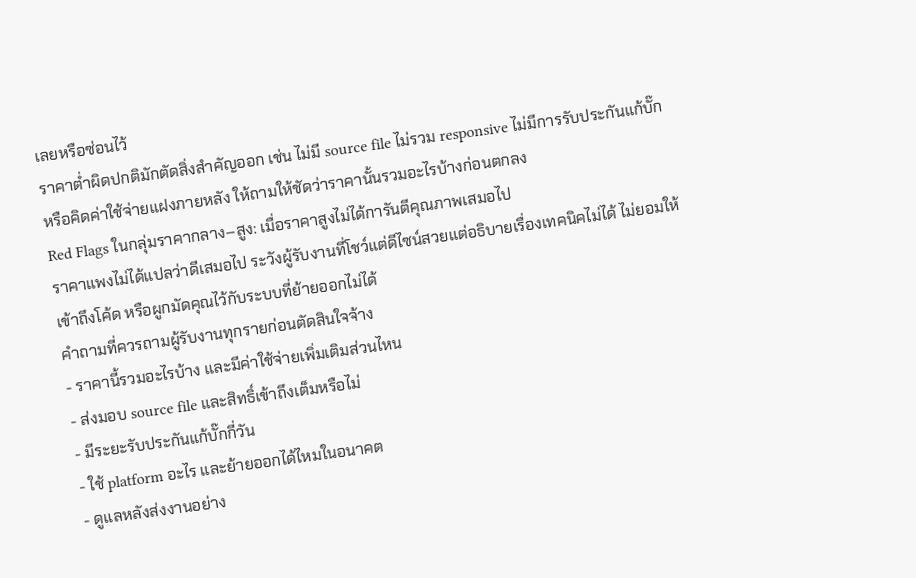เลยหรือซ่อนไว้
ราคาต่ำผิดปกติมักตัดสิ่งสำคัญออก เช่น ไม่มี source file ไม่รวม responsive ไม่มีการรับประกันแก้บั๊ก หรือคิดค่าใช้จ่ายแฝงภายหลัง ให้ถามให้ชัดว่าราคานั้นรวมอะไรบ้างก่อนตกลง
Red Flags ในกลุ่มราคากลาง–สูง: เมื่อราคาสูงไม่ได้การันตีคุณภาพเสมอไป
ราคาแพงไม่ได้แปลว่าดีเสมอไป ระวังผู้รับงานที่โชว์แต่ดีไซน์สวยแต่อธิบายเรื่องเทคนิคไม่ได้ ไม่ยอมให้เข้าถึงโค้ด หรือผูกมัดคุณไว้กับระบบที่ย้ายออกไม่ได้
คำถามที่ควรถามผู้รับงานทุกรายก่อนตัดสินใจจ้าง
- ราคานี้รวมอะไรบ้าง และมีค่าใช้จ่ายเพิ่มเติมส่วนไหน
- ส่งมอบ source file และสิทธิ์เข้าถึงเต็มหรือไม่
- มีระยะรับประกันแก้บั๊กกี่วัน
- ใช้ platform อะไร และย้ายออกได้ไหมในอนาคต
- ดูแลหลังส่งงานอย่าง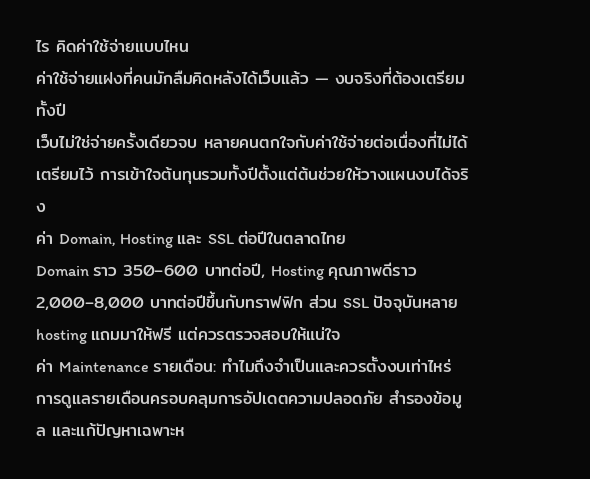ไร คิดค่าใช้จ่ายแบบไหน
ค่าใช้จ่ายแฝงที่คนมักลืมคิดหลังได้เว็บแล้ว — งบจริงที่ต้องเตรียมทั้งปี
เว็บไม่ใช่จ่ายครั้งเดียวจบ หลายคนตกใจกับค่าใช้จ่ายต่อเนื่องที่ไม่ได้เตรียมไว้ การเข้าใจต้นทุนรวมทั้งปีตั้งแต่ต้นช่วยให้วางแผนงบได้จริง
ค่า Domain, Hosting และ SSL ต่อปีในตลาดไทย
Domain ราว 350–600 บาทต่อปี, Hosting คุณภาพดีราว 2,000–8,000 บาทต่อปีขึ้นกับทราฟฟิก ส่วน SSL ปัจจุบันหลาย hosting แถมมาให้ฟรี แต่ควรตรวจสอบให้แน่ใจ
ค่า Maintenance รายเดือน: ทำไมถึงจำเป็นและควรตั้งงบเท่าไหร่
การดูแลรายเดือนครอบคลุมการอัปเดตความปลอดภัย สำรองข้อมูล และแก้ปัญหาเฉพาะห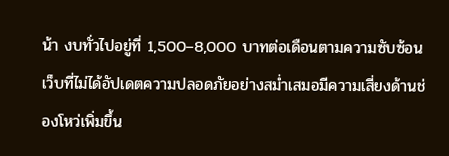น้า งบทั่วไปอยู่ที่ 1,500–8,000 บาทต่อเดือนตามความซับซ้อน เว็บที่ไม่ได้อัปเดตความปลอดภัยอย่างสม่ำเสมอมีความเสี่ยงด้านช่องโหว่เพิ่มขึ้น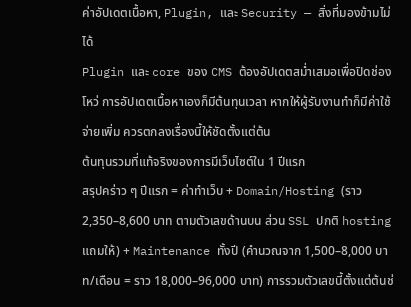ค่าอัปเดตเนื้อหา, Plugin, และ Security — สิ่งที่มองข้ามไม่ได้
Plugin และ core ของ CMS ต้องอัปเดตสม่ำเสมอเพื่อปิดช่องโหว่ การอัปเดตเนื้อหาเองก็มีต้นทุนเวลา หากให้ผู้รับงานทำก็มีค่าใช้จ่ายเพิ่ม ควรตกลงเรื่องนี้ให้ชัดตั้งแต่ต้น
ต้นทุนรวมที่แท้จริงของการมีเว็บไซต์ใน 1 ปีแรก
สรุปคร่าว ๆ ปีแรก = ค่าทำเว็บ + Domain/Hosting (ราว 2,350–8,600 บาท ตามตัวเลขด้านบน ส่วน SSL ปกติ hosting แถมให้) + Maintenance ทั้งปี (คำนวณจาก 1,500–8,000 บาท/เดือน = ราว 18,000–96,000 บาท) การรวมตัวเลขนี้ตั้งแต่ต้นช่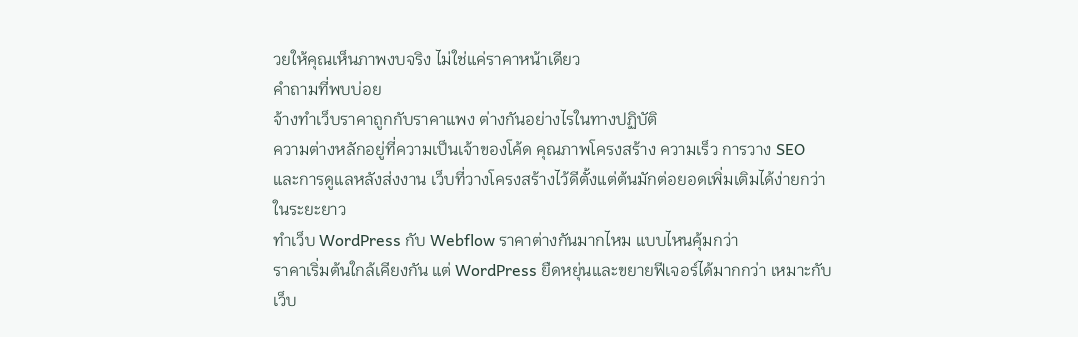วยให้คุณเห็นภาพงบจริง ไม่ใช่แค่ราคาหน้าเดียว
คำถามที่พบบ่อย
จ้างทำเว็บราคาถูกกับราคาแพง ต่างกันอย่างไรในทางปฏิบัติ
ความต่างหลักอยู่ที่ความเป็นเจ้าของโค้ด คุณภาพโครงสร้าง ความเร็ว การวาง SEO และการดูแลหลังส่งงาน เว็บที่วางโครงสร้างไว้ดีตั้งแต่ต้นมักต่อยอดเพิ่มเติมได้ง่ายกว่าในระยะยาว
ทำเว็บ WordPress กับ Webflow ราคาต่างกันมากไหม แบบไหนคุ้มกว่า
ราคาเริ่มต้นใกล้เคียงกัน แต่ WordPress ยืดหยุ่นและขยายฟีเจอร์ได้มากกว่า เหมาะกับเว็บ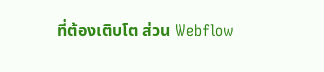ที่ต้องเติบโต ส่วน Webflow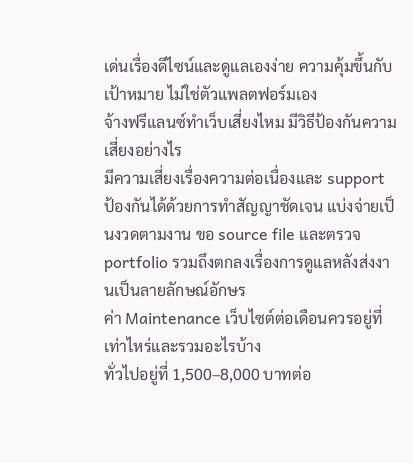เด่นเรื่องดีไซน์และดูแลเองง่าย ความคุ้มขึ้นกับเป้าหมาย ไม่ใช่ตัวแพลตฟอร์มเอง
จ้างฟรีแลนซ์ทำเว็บเสี่ยงไหม มีวิธีป้องกันความเสี่ยงอย่างไร
มีความเสี่ยงเรื่องความต่อเนื่องและ support ป้องกันได้ด้วยการทำสัญญาชัดเจน แบ่งจ่ายเป็นงวดตามงาน ขอ source file และตรวจ portfolio รวมถึงตกลงเรื่องการดูแลหลังส่งงานเป็นลายลักษณ์อักษร
ค่า Maintenance เว็บไซต์ต่อเดือนควรอยู่ที่เท่าไหร่และรวมอะไรบ้าง
ทั่วไปอยู่ที่ 1,500–8,000 บาทต่อ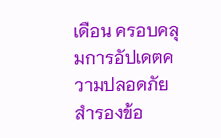เดือน ครอบคลุมการอัปเดตความปลอดภัย สำรองข้อ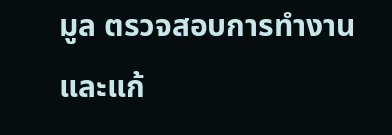มูล ตรวจสอบการทำงาน และแก้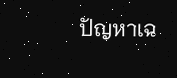ปัญหาเฉ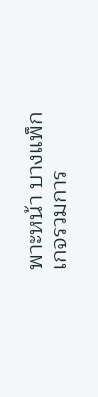พาะหน้า บางแพ็กเกจรวมการ